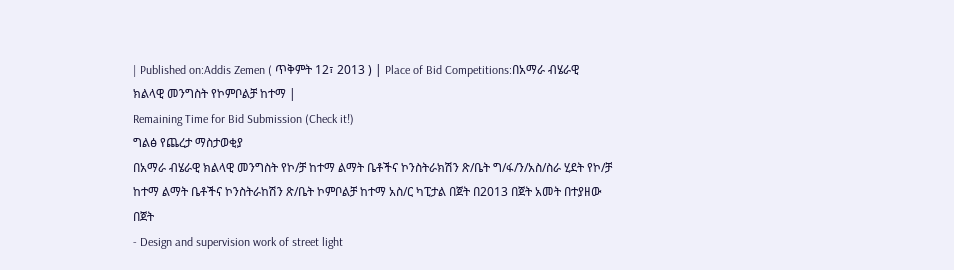| Published on:Addis Zemen ( ጥቅምት 12፣ 2013 ) | Place of Bid Competitions:በአማራ ብሄራዊ ክልላዊ መንግስት የኮምቦልቻ ከተማ |
Remaining Time for Bid Submission (Check it!)
ግልፅ የጨረታ ማስታወቂያ
በአማራ ብሄራዊ ክልላዊ መንግስት የኮ/ቻ ከተማ ልማት ቤቶችና ኮንስትራክሽን ጽ/ቤት ግ/ፋ/ን/አስ/ስራ ሂደት የኮ/ቻ ከተማ ልማት ቤቶችና ኮንስትራከሽን ጽ/ቤት ኮምቦልቻ ከተማ አስ/ር ካፒታል በጀት በ2013 በጀት አመት በተያዘው በጀት
- Design and supervision work of street light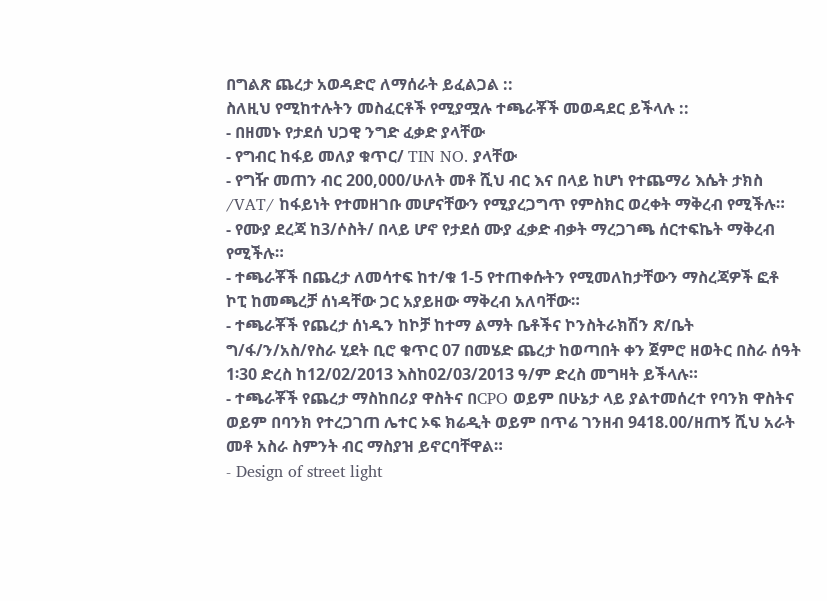በግልጽ ጨረታ አወዳድሮ ለማሰራት ይፈልጋል ::
ስለዚህ የሚከተሉትን መስፈርቶች የሚያሟሉ ተጫራቾች መወዳደር ይችላሉ ::
- በዘመኑ የታደሰ ህጋዊ ንግድ ፈቃድ ያላቸው
- የግብር ከፋይ መለያ ቁጥር/ TIN NO. ያላቸው
- የግዥ መጠን ብር 200,000/ሁለት መቶ ሺህ ብር እና በላይ ከሆነ የተጨማሪ እሴት ታክስ /VAT/ ከፋይነት የተመዘገቡ መሆናቸውን የሚያረጋግጥ የምስክር ወረቀት ማቅረብ የሚችሉ።
- የሙያ ደረጃ ከ3/ሶስት/ በላይ ሆኖ የታደሰ ሙያ ፈቃድ ብቃት ማረጋገጫ ሰርተፍኬት ማቅረብ የሚችሉ።
- ተጫራቾች በጨረታ ለመሳተፍ ከተ/ቁ 1-5 የተጠቀሱትን የሚመለከታቸውን ማስረጃዎች ፎቶ ኮፒ ከመጫረቻ ሰነዳቸው ጋር አያይዘው ማቅረብ አለባቸው።
- ተጫራቾች የጨረታ ሰነዱን ከኮቻ ከተማ ልማት ቤቶችና ኮንስትራክሽን ጽ/ቤት ግ/ፋ/ን/አስ/የስራ ሂደት ቢሮ ቁጥር 07 በመሄድ ጨረታ ከወጣበት ቀን ጀምሮ ዘወትር በስራ ሰዓት 1፡30 ድረስ ከ12/02/2013 እስከ02/03/2013 ዓ/ም ድረስ መግዛት ይችላሉ።
- ተጫራቾች የጨረታ ማስከበሪያ ዋስትና በCPO ወይም በሁኔታ ላይ ያልተመሰረተ የባንክ ዋስትና ወይም በባንክ የተረጋገጠ ሌተር ኦፍ ክሬዲት ወይም በጥሬ ገንዘብ 9418.00/ዘጠኝ ሺህ አራት መቶ አስራ ስምንት ብር ማስያዝ ይኖርባቸዋል።
- Design of street light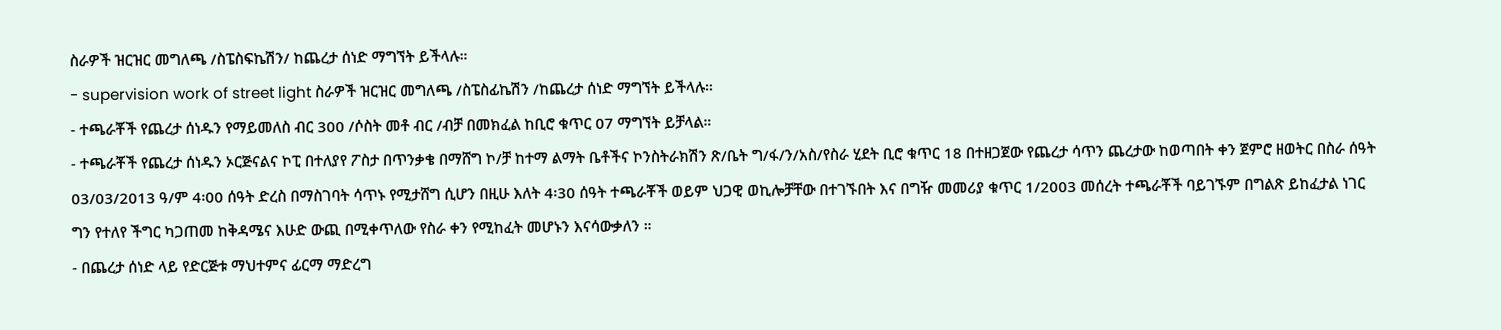ስራዎች ዝርዝር መግለጫ /ስፔስፍኬሽን/ ከጨረታ ሰነድ ማግኘት ይችላሉ።
- supervision work of street light ስራዎች ዝርዝር መግለጫ /ስፔስፊኬሽን /ከጨረታ ሰነድ ማግኘት ይችላሉ።
- ተጫራቾች የጨረታ ሰነዱን የማይመለስ ብር 300 /ሶስት መቶ ብር /ብቻ በመክፈል ከቢሮ ቁጥር 07 ማግኘት ይቻላል።
- ተጫራቾች የጨረታ ሰነዱን ኦርጅናልና ኮፒ በተለያየ ፖስታ በጥንቃቄ በማሸግ ኮ/ቻ ከተማ ልማት ቤቶችና ኮንስትራክሽን ጽ/ቤት ግ/ፋ/ን/አስ/የስራ ሂደት ቢሮ ቁጥር 18 በተዘጋጀው የጨረታ ሳጥን ጨረታው ከወጣበት ቀን ጀምሮ ዘወትር በስራ ሰዓት 03/03/2013 ዓ/ም 4፡00 ሰዓት ድረስ በማስገባት ሳጥኑ የሚታሸግ ሲሆን በዚሁ እለት 4፡30 ሰዓት ተጫራቾች ወይም ህጋዊ ወኪሎቻቸው በተገኙበት እና በግዥ መመሪያ ቁጥር 1/2003 መሰረት ተጫራቾች ባይገኙም በግልጽ ይከፈታል ነገር ግን የተለየ ችግር ካጋጠመ ከቅዳሜና እሁድ ውጪ በሚቀጥለው የስራ ቀን የሚከፈት መሆኑን እናሳውቃለን ።
- በጨረታ ሰነድ ላይ የድርጅቱ ማህተምና ፊርማ ማድረግ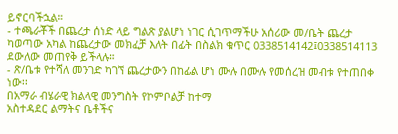ይኖርባችኋል።
- ተጫራቾች በጨረታ ሰነድ ላይ ግልጽ ያልሆነ ነገር ሲገጥማችሁ አሰሪው መ/ቤት ጨረታ ካወጣው አካል ከጨረታው መክፈቻ እለት በፊት በስልክ ቁጥር 0338514142፤0338514113 ደውለው መጠየቅ ይችላሉ።
- ጽ/ቤቱ የተሻለ መንገድ ካገኘ ጨረታውን በከፊል ሆነ ሙሉ በሙሉ የመሰረዝ መብቱ የተጠበቀ ነው፡፡
በአማራ ብሄራዊ ክልላዊ መንግስት የኮምቦልቻ ከተማ
አስተዳደር ልማትና ቤቶችና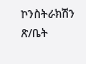ኮንስትራክሽን ጽ/ቤት